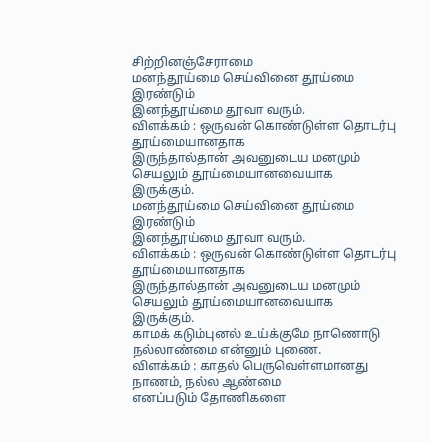சிற்றினஞ்சேராமை
மனந்தூய்மை செய்வினை தூய்மை இரண்டும்
இனந்தூய்மை தூவா வரும்.
விளக்கம் : ஒருவன் கொண்டுள்ள தொடர்பு தூய்மையானதாக
இருந்தால்தான் அவனுடைய மனமும் செயலும் தூய்மையானவையாக
இருக்கும்.
மனந்தூய்மை செய்வினை தூய்மை இரண்டும்
இனந்தூய்மை தூவா வரும்.
விளக்கம் : ஒருவன் கொண்டுள்ள தொடர்பு தூய்மையானதாக
இருந்தால்தான் அவனுடைய மனமும் செயலும் தூய்மையானவையாக
இருக்கும்.
காமக் கடும்புனல் உய்க்குமே நாணொடு
நல்லாண்மை என்னும் புணை.
விளக்கம் : காதல் பெருவெள்ளமானது நாணம், நல்ல ஆண்மை
எனப்படும் தோணிகளை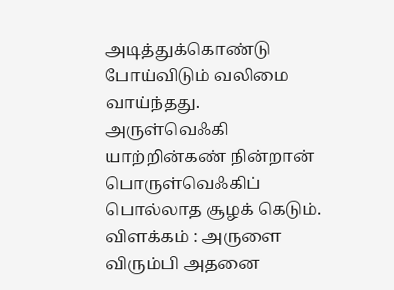அடித்துக்கொண்டு போய்விடும் வலிமை
வாய்ந்தது.
அருள்வெஃகி யாற்றின்கண் நின்றான் பொருள்வெஃகிப்
பொல்லாத சூழக் கெடும்.
விளக்கம் : அருளை விரும்பி அதனை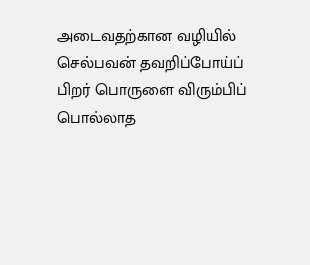அடைவதற்கான வழியில்
செல்பவன் தவறிப்போய்ப் பிறர் பொருளை விரும்பிப் பொல்லாத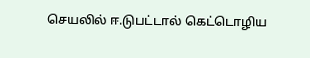செயலில் ஈ.டுபட்டால் கெட்டொழிய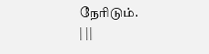நேரிடும்.
| ||